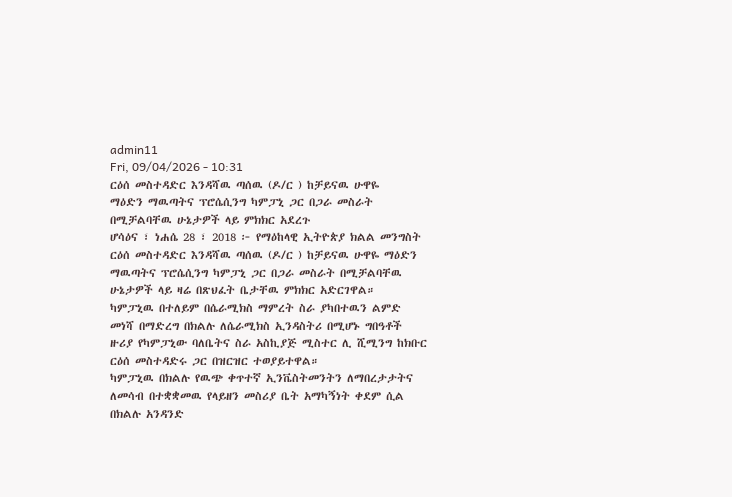admin11
Fri, 09/04/2026 - 10:31
ርዕሰ መስተዳድር እንዳሻዉ ጣሰዉ (ዶ/ር ) ከቻይናዉ ሁዋዬ
ማዕድን ማዉጣትና ፕሮሴሲንግ ካምፓኒ ጋር በጋራ መስራት
በሚቻልባቸዉ ሁኔታዎች ላይ ምክክር አደረጉ
ሆሳዕና ፣ ነሐሴ 28 ፣ 2018 ፦ የማዕከላዊ ኢትዮጵያ ክልል መንግስት
ርዕሰ መስተዳድር እንዳሻዉ ጣሰዉ (ዶ/ር ) ከቻይናዉ ሁዋዬ ማዕድን
ማዉጣትና ፕሮሴሲንግ ካምፓኒ ጋር በጋራ መስራት በሚቻልባቸዉ
ሁኔታዎች ላይ ዛሬ በጽህፈት ቤታቸዉ ምክክር አድርገዋል።
ካምፓኒዉ በተለይም በሴራሚክስ ማምረት ስራ ያካበተዉን ልምድ
መነሻ በማድረግ በክልሉ ለሴራሚክስ ኢንዳስትሪ በሚሆኑ ግበዓቶች
ዙሪያ የካምፓኒው ባለቤትና ስራ አስኪያጅ ሚስተር ሊ ሺሚንግ ከክቡር
ርዕሰ መስተዳድሩ ጋር በዝርዝር ተወያይተዋል።
ካምፓኒዉ በክልሉ የዉጭ ቀጥተኛ ኢንቬስትመንትን ለማበረታታትና
ለመሳብ በተቋቋመዉ የላይዘን መስሪያ ቤት አማካኝነት ቀደም ሲል
በክልሉ አንዳንድ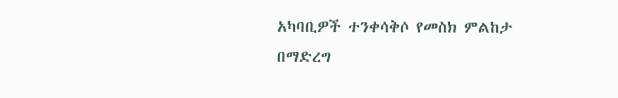አካባቢዎች ተንቀሳቅሶ የመስክ ምልከታ በማድረግ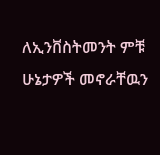ለኢንቨስትመንት ምቹ ሁኔታዎች መኖራቸዉን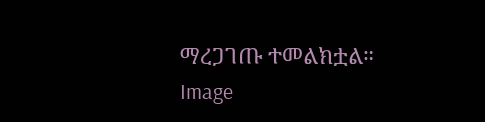ማረጋገጡ ተመልክቷል።
Image